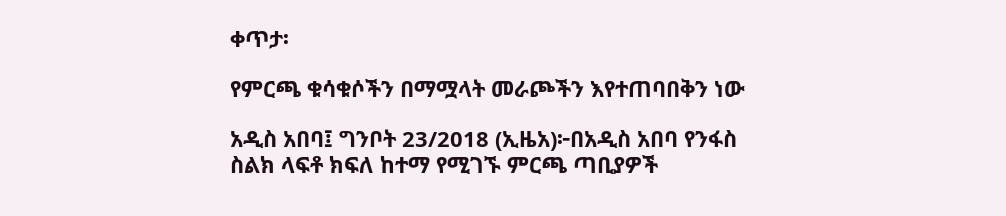ቀጥታ፡

የምርጫ ቁሳቁሶችን በማሟላት መራጮችን እየተጠባበቅን ነው

አዲስ አበባ፤ ግንቦት 23/2018 (ኢዜአ)፦በአዲስ አበባ የንፋስ ስልክ ላፍቶ ክፍለ ከተማ የሚገኙ ምርጫ ጣቢያዎች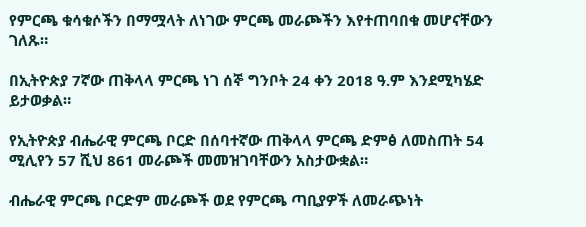የምርጫ ቁሳቁሶችን በማሟላት ለነገው ምርጫ መራጮችን እየተጠባበቁ መሆናቸውን ገለጹ።

በኢትዮጵያ 7ኛው ጠቅላላ ምርጫ ነገ ሰኞ ግንቦት 24 ቀን 2018 ዓ.ም እንደሚካሄድ ይታወቃል።

የኢትዮጵያ ብሔራዊ ምርጫ ቦርድ በሰባተኛው ጠቅላላ ምርጫ ድምፅ ለመስጠት 54 ሚሊየን 57 ሺህ 861 መራጮች መመዝገባቸውን አስታውቋል።

ብሔራዊ ምርጫ ቦርድም መራጮች ወደ የምርጫ ጣቢያዎች ለመራጭነት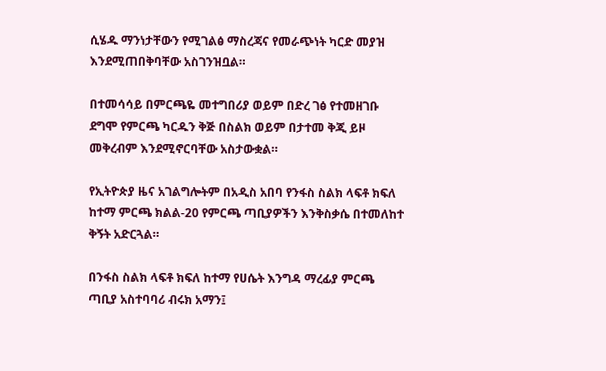ሲሄዱ ማንነታቸውን የሚገልፅ ማስረጃና የመራጭነት ካርድ መያዝ እንደሚጠበቅባቸው አስገንዝቧል።

በተመሳሳይ በምርጫዬ መተግበሪያ ወይም በድረ ገፅ የተመዘገቡ ደግሞ የምርጫ ካርዱን ቅጅ በስልክ ወይም በታተመ ቅጂ ይዞ መቅረብም እንደሚኖርባቸው አስታውቋል።

የኢትዮጵያ ዜና አገልግሎትም በአዲስ አበባ የንፋስ ስልክ ላፍቶ ክፍለ ከተማ ምርጫ ክልል-20 የምርጫ ጣቢያዎችን እንቅስቃሴ በተመለከተ ቅኝት አድርጓል።

በንፋስ ስልክ ላፍቶ ክፍለ ከተማ የሀሴት እንግዳ ማረፊያ ምርጫ ጣቢያ አስተባባሪ ብሩክ አማን፤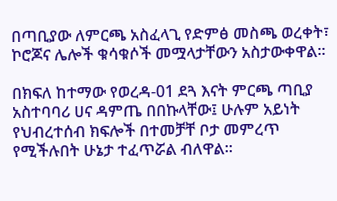በጣቢያው ለምርጫ አስፈላጊ የድምፅ መስጫ ወረቀት፣ ኮሮጆና ሌሎች ቁሳቁሶች መሟላታቸውን አስታውቀዋል።

በክፍለ ከተማው የወረዳ-01 ደጓ እናት ምርጫ ጣቢያ አስተባባሪ ሀና ዳምጤ በበኩላቸው፤ ሁሉም አይነት የህብረተሰብ ክፍሎች በተመቻቸ ቦታ መምረጥ የሚችሉበት ሁኔታ ተፈጥሯል ብለዋል።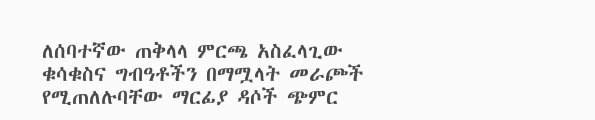ለሰባተኛው ጠቅላላ ምርጫ አስፈላጊው ቁሳቁስና ግብዓቶችን በማሟላት መራጮች የሚጠለሉባቸው ማርፊያ ዳሶች ጭምር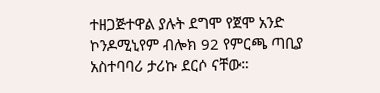ተዘጋጅተዋል ያሉት ደግሞ የጀሞ አንድ ኮንዶሚኒየም ብሎክ 92 የምርጫ ጣቢያ አስተባባሪ ታሪኩ ደርሶ ናቸው።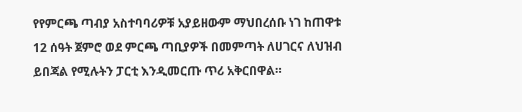የየምርጫ ጣብያ አስተባባሪዎቹ አያይዘውም ማህበረሰቡ ነገ ከጠዋቱ 12 ሰዓት ጀምሮ ወደ ምርጫ ጣቢያዎች በመምጣት ለሀገርና ለህዝብ ይበጃል የሚሉትን ፓርቲ እንዲመርጡ ጥሪ አቅርበዋል።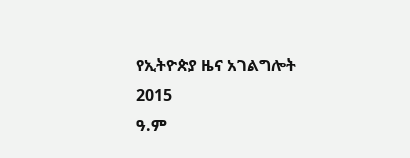የኢትዮጵያ ዜና አገልግሎት
2015
ዓ.ም